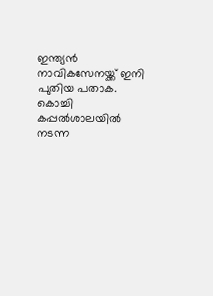ഇന്ത്യന്‍ നാവികസേനയ്ക്ക് ഇനി പുതിയ പതാക. കൊച്ചി കപ്പല്‍ശാലയില്‍ നടന്ന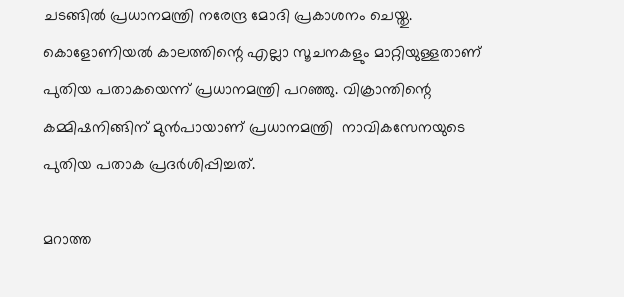ചടങ്ങില്‍ പ്രധാനമന്ത്രി നരേന്ദ്ര മോദി പ്രകാശനം ചെയ്തു. കൊളോണിയല്‍ കാലത്തിന്റെ എല്ലാ സൂചനകളും മാറ്റിയുള്ളതാണ് പുതിയ പതാകയെന്ന് പ്രധാനമന്ത്രി പറഞ്ഞു. വിക്രാന്തിന്റെ കമ്മിഷനിങ്ങിന് മുൻപായാണ് പ്രധാനമന്ത്രി  നാവികസേനയുടെ പുതിയ പതാക പ്രദർശിപ്പിച്ചത്.

മറാത്ത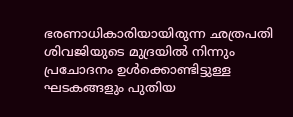ഭരണാധികാരിയായിരുന്ന ഛത്രപതി ശിവജിയുടെ മുദ്രയിൽ നിന്നും പ്രചോദനം ഉൾക്കൊണ്ടിട്ടുള്ള ഘടകങ്ങളും പുതിയ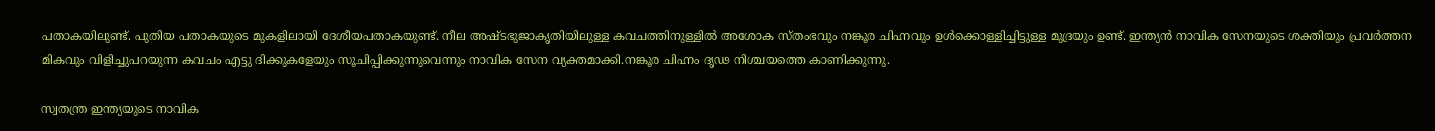പതാകയിലുണ്ട്. പുതിയ പതാകയുടെ മുകളിലായി ദേശീയപതാകയുണ്ട്. നീല അഷ്ടഭുജാകൃതിയിലുള്ള കവചത്തിനുള്ളിൽ അശോക സ്തംഭവും നങ്കൂര ചിഹ്നവും ഉൾക്കൊള്ളിച്ചിട്ടുള്ള മുദ്രയും ഉണ്ട്. ഇന്ത്യൻ നാവിക സേനയുടെ ശക്തിയും പ്രവർത്തന മികവും വിളിച്ചുപറയുന്ന കവചം എട്ടു ദിക്കുകളേയും സൂചിപ്പിക്കുന്നുവെന്നും നാവിക സേന വ്യക്തമാക്കി.നങ്കൂര ചിഹ്നം ദൃഢ നിശ്ചയത്തെ കാണിക്കുന്നു.

സ്വതന്ത്ര ഇന്ത്യയുടെ നാവിക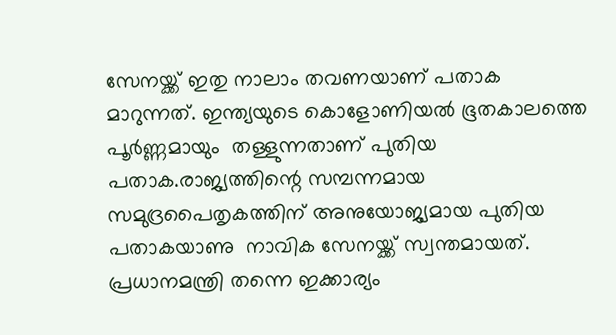സേനയ്ക്ക് ഇതു നാലാം തവണയാണ് പതാക മാറുന്നത്. ഇന്ത്യയുടെ കൊളോണിയൽ ഭൂതകാലത്തെ പൂർണ്ണമായും  തള്ളുന്നതാണ് പുതിയ പതാക.രാജ്യത്തിന്റെ സമ്പന്നമായ സമുദ്രപൈതൃകത്തിന് അനുയോജ്യമായ പുതിയ പതാകയാണു  നാവിക സേനയ്ക്ക് സ്വന്തമായത്. പ്രധാനമന്ത്രി തന്നെ ഇക്കാര്യം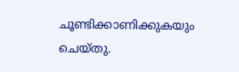ചൂണ്ടിക്കാണിക്കുകയും ചെയ്തു.